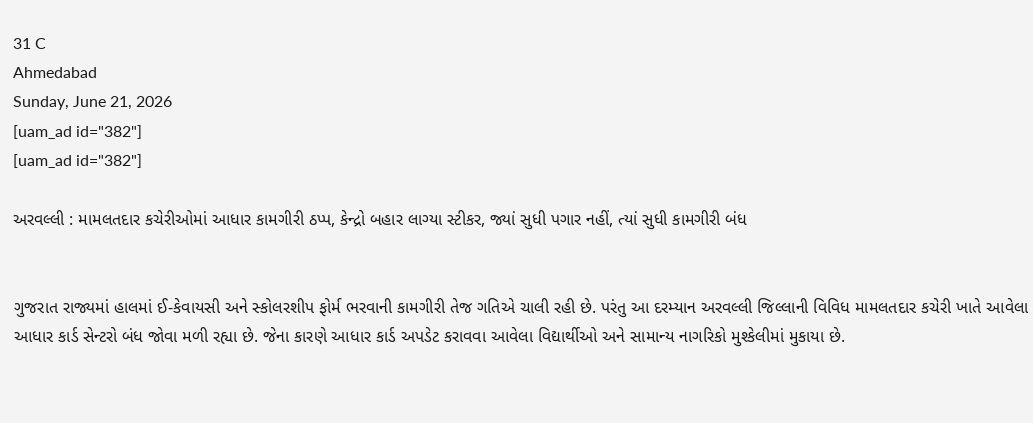31 C
Ahmedabad
Sunday, June 21, 2026
[uam_ad id="382"]
[uam_ad id="382"]

અરવલ્લી : મામલતદાર કચેરીઓમાં આધાર કામગીરી ઠપ્પ, કેન્દ્રો બહાર લાગ્યા સ્ટીકર, જ્યાં સુધી પગાર નહીં, ત્યાં સુધી કામગીરી બંધ


ગુજરાત રાજ્યમાં હાલમાં ઈ-કેવાયસી અને સ્કોલરશીપ ફોર્મ ભરવાની કામગીરી તેજ ગતિએ ચાલી રહી છે. પરંતુ આ દરમ્યાન અરવલ્લી જિલ્લાની વિવિધ મામલતદાર કચેરી ખાતે આવેલા આધાર કાર્ડ સેન્ટરો બંધ જોવા મળી રહ્યા છે. જેના કારણે આધાર કાર્ડ અપડેટ કરાવવા આવેલા વિદ્યાર્થીઓ અને સામાન્ય નાગરિકો મુશ્કેલીમાં મુકાયા છે.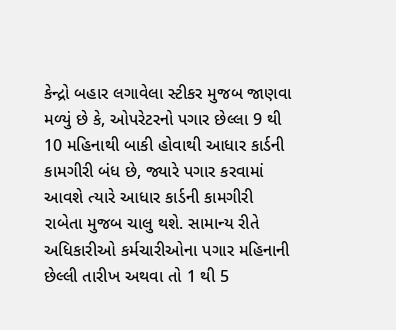કેન્દ્રો બહાર લગાવેલા સ્ટીકર મુજબ જાણવા મળ્યું છે કે, ઓપરેટરનો પગાર છેલ્લા 9 થી 10 મહિનાથી બાકી હોવાથી આધાર કાર્ડની કામગીરી બંધ છે, જ્યારે પગાર કરવામાં આવશે ત્યારે આધાર કાર્ડની કામગીરી રાબેતા મુજબ ચાલુ થશે. સામાન્ય રીતે અધિકારીઓ કર્મચારીઓના પગાર મહિનાની છેલ્લી તારીખ અથવા તો 1 થી 5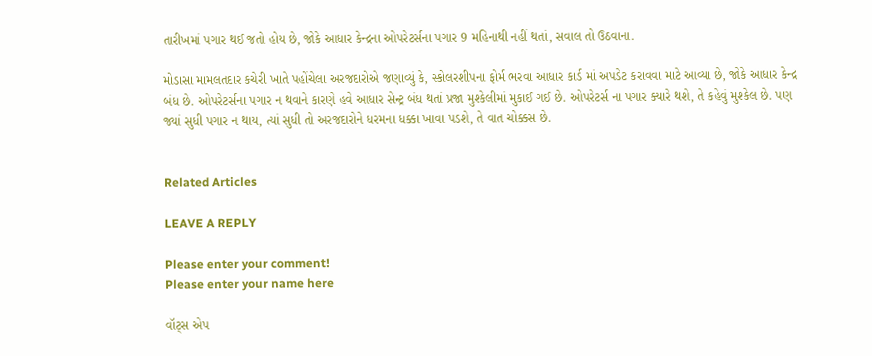તારીખમાં પગાર થઈ જતો હોય છે, જોકે આધાર કેન્દ્રના ઓપરેટર્સના પગાર 9 મહિનાથી નહીં થતાં, સવાલ તો ઉઠવાના.

મોડાસા મામલતદાર કચેરી ખાતે પહોંચેલા અરજદારોએ જણાવ્યું કે, સ્કોલરશીપના ફોર્મ ભરવા આધાર કાર્ડ માં અપડેટ કરાવવા માટે આવ્યા છે, જોકે આધાર કેન્દ્ર બંધ છે. ઓપરેટર્સના પગાર ન થવાને કારણે હવે આધાર સેન્ટ્ર બંધ થતાં પ્રજા મુશ્કેલીમાં મુકાઈ ગઈ છે. ઓપરેટર્સ ના પગાર ક્યારે થશે, તે કહેવું મુશ્કેલ છે. પણ જ્યાં સુધી પગાર ન થાય, ત્યાં સુધી તો અરજદારોને ધરમના ધક્કા ખાવા પડશે, તે વાત ચોક્કસ છે.


Related Articles

LEAVE A REPLY

Please enter your comment!
Please enter your name here

વૉટ્સ એપ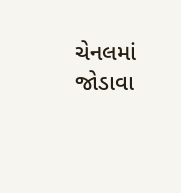ચેનલમાં જોડાવા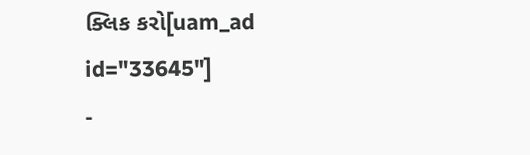ક્લિક કરો[uam_ad id="33645"]
-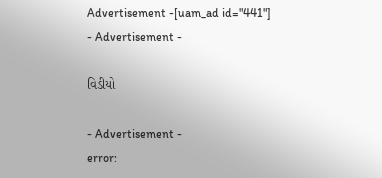Advertisement -[uam_ad id="441"]
- Advertisement -

વિડીયો

- Advertisement -
error: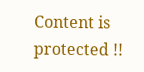Content is protected !!